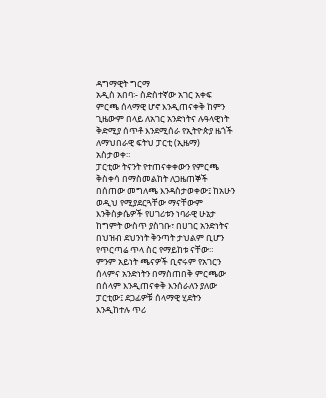ዳግማዊት ግርማ
አዲስ አበባ፡- ስድስተኛው አገር አቀፍ ምርጫ ሰላማዊ ሆኖ እንዲጠናቀቅ ከምን ጊዜውም በላይ ለአገር አንድነትና ሉዓላዊነት ቅድሚያ ሰጥቶ እንደሚሰራ የኢትዮጵያ ዜጎች ለማህበራዊ ፍትህ ፓርቲ (ኢዜማ) አስታወቀ።
ፓርቲው ትናንት የተጠናቀቀውን የምርጫ ቅስቀሳ በማስመልከት ለጋዜጠኞች በሰጠው መግለጫ እንዳስታወቀው፤ ከአሁን ወዲህ የሚያደርጓቸው ማናቸውም እንቅስቃሴዎች የሀገሪቱን ነባራዊ ሁኔታ ከግምት ውስጥ ያስገቡ፣ በሀገር አንድነትና በህዝብ ደህንነት ቅንጣት ታህልም ቢሆን የጥርጣሬ ጥላ ስር የማይከቱ ናቸው።
ምንም አይነት ጫናዎች ቢኖሩም የአገርን ሰላምና አንድነትን በማስጠበቅ ምርጫው በሰላም እንዲጠናቀቅ እንሰራለን ያለው ፓርቲው፤ ደጋፊዎቹ ሰላማዊ ሂደትን እንዲከተሉ ጥሪ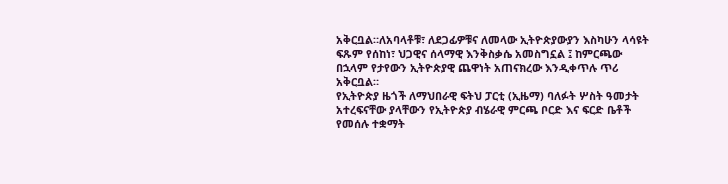አቅርቧል።ለአባላቶቹ፣ ለደጋፊዎቹና ለመላው ኢትዮጵያውያን እስካሁን ላሳዩት ፍጹም የሰከነ፣ ህጋዊና ሰላማዊ እንቅስቃሴ አመስግኗል ፤ ከምርጫው በኋላም የታየውን ኢትዮጵያዊ ጨዋነት አጠናክረው እንዲቀጥሉ ጥሪ አቅርቧል።
የኢትዮጵያ ዜጎች ለማህበራዊ ፍትህ ፓርቲ (ኢዜማ) ባለፉት ሦስት ዓመታት አተረፍናቸው ያላቸውን የኢትዮጵያ ብሄራዊ ምርጫ ቦርድ እና ፍርድ ቤቶች የመሰሉ ተቋማት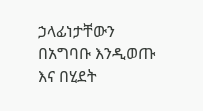ኃላፊነታቸውን በአግባቡ እንዲወጡ እና በሂደት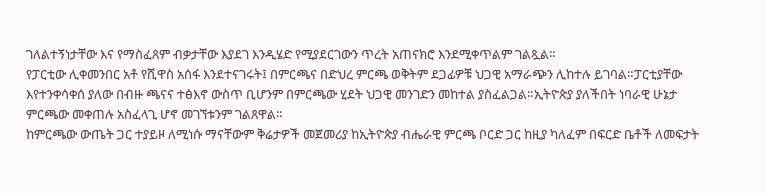ገለልተኝነታቸው እና የማስፈጸም ብቃታቸው እያደገ እንዲሄድ የሚያደርገውን ጥረት አጠናክሮ እንደሚቀጥልም ገልጿል።
የፓርቲው ሊቀመንበር አቶ የሺዋስ አሰፋ እንደተናገሩት፤ በምርጫና በድህረ ምርጫ ወቅትም ደጋፊዎቹ ህጋዊ አማራጭን ሊከተሉ ይገባል።ፓርቲያቸው እየተንቀሳቀሰ ያለው በብዙ ጫናና ተፅእኖ ውስጥ ቢሆንም በምርጫው ሂደት ህጋዊ መንገድን መከተል ያስፈልጋል።ኢትዮጵያ ያለችበት ነባራዊ ሁኔታ ምርጫው መቀጠሉ አስፈላጊ ሆኖ መገኘቱንም ገልጸዋል፡፡
ከምርጫው ውጤት ጋር ተያይዞ ለሚነሱ ማናቸውም ቅሬታዎች መጀመሪያ ከኢትዮጵያ ብሔራዊ ምርጫ ቦርድ ጋር ከዚያ ካለፈም በፍርድ ቤቶች ለመፍታት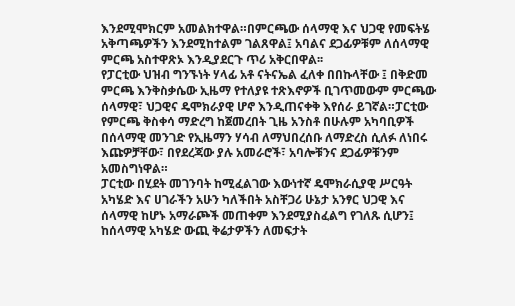እንደሚሞክርም አመልክተዋል።በምርጫው ሰላማዊ እና ህጋዊ የመፍትሄ አቅጣጫዎችን እንደሚከተልም ገልጸዋል፤ አባልና ደጋፊዎቹም ለሰላማዊ ምርጫ አስተዋጽኦ እንዲያደርጉ ጥሪ አቅርበዋል፡፡
የፓርቲው ህዝብ ግንኙነት ሃላፊ አቶ ናትናኤል ፈለቀ በበኩላቸው ፤ በቅድመ ምርጫ እንቅስቃሴው ኢዜማ የተለያዩ ተጽእኖዎች ቢገጥመውም ምርጫው ሰላማዊ፣ ህጋዊና ዴሞክራያዊ ሆኖ እንዲጠናቀቅ እየሰራ ይገኛል።ፓርቲው የምርጫ ቅስቀሳ ማድረግ ከጀመረበት ጊዜ አንስቶ በሁሉም አካባቢዎች በሰላማዊ መንገድ የኢዜማን ሃሳብ ለማህበረሰቡ ለማድረስ ሲለፉ ለነበሩ እጩዎቻቸው፣ በየደረጃው ያሉ አመራሮች፣ አባሎቹንና ደጋፊዎቹንም አመስግነዋል።
ፓርቲው በሂደት መገንባት ከሚፈልገው እውነተኛ ዴሞክራሲያዊ ሥርዓት አካሄድ እና ሀገራችን አሁን ካለችበት አስቸጋሪ ሁኔታ አንፃር ህጋዊ እና ሰላማዊ ከሆኑ አማራጮች መጠቀም እንደሚያስፈልግ የገለጹ ሲሆን፤ ከሰላማዊ አካሄድ ውጪ ቅሬታዎችን ለመፍታት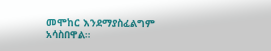መሞከር እንደማያስፈልግም አሳስበዋል።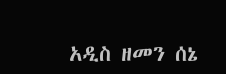አዲስ ዘመን ሰኔ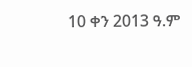10 ቀን 2013 ዓ.ም